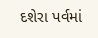દશેરા પર્વમાં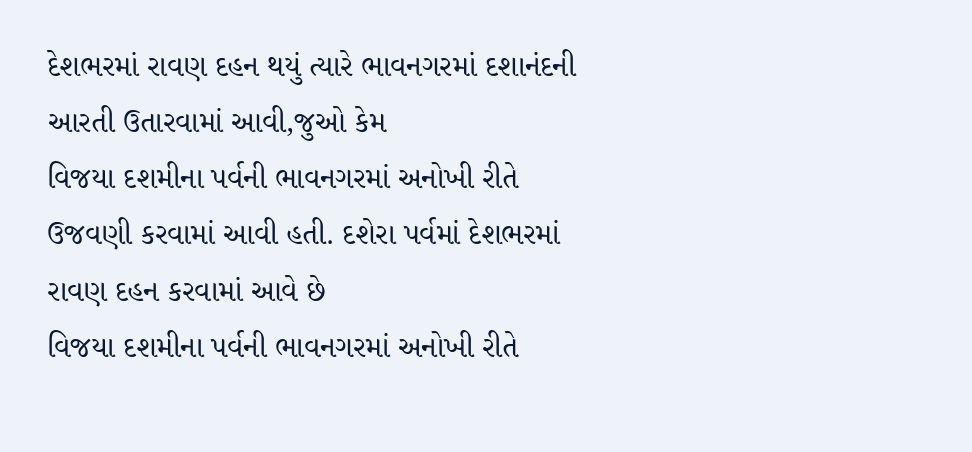દેશભરમાં રાવણ દહન થયું ત્યારે ભાવનગરમાં દશાનંદની આરતી ઉતારવામાં આવી,જુઓ કેમ
વિજયા દશમીના પર્વની ભાવનગરમાં અનોખી રીતે ઉજવણી કરવામાં આવી હતી. દશેરા પર્વમાં દેશભરમાં રાવણ દહન કરવામાં આવે છે
વિજયા દશમીના પર્વની ભાવનગરમાં અનોખી રીતે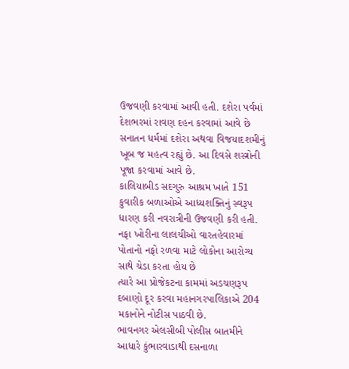ઉજવણી કરવામાં આવી હતી. દશેરા પર્વમાં દેશભરમાં રાવણ દહન કરવામાં આવે છે
સનાતન ધર્મમાં દશેરા અથવા વિજયાદશમીનું ખૂબ જ મહત્વ રહ્યું છે. આ દિવસે શસ્ત્રોની પૂજા કરવામાં આવે છે.
કાલિયાબીડ સદગુરુ આશ્રમ ખાતે 151 કુવારીક બળાઓએ આધ્યશક્તિનું સ્વરૂપ ધારણ કરી નવરાત્રીની ઉજવણી કરી હતી.
નફા ખોરીના લાલચીઓ વારતહેવારમાં પોતાનો નફો રળવા માટે લોકોના આરોગ્ય સાથે ચેડા કરતા હોય છે
ત્યારે આ પ્રોજેકટના કામમાં અડચણરૂપ દબાણો દૂર કરવા મહાનગરપાલિકાએ 204 મકાનોને નોટીસ પાઠવી છે.
ભાવનગર એલસીબી પોલીસ બાતમીને આધારે કુંભારવાડાથી દસનાળા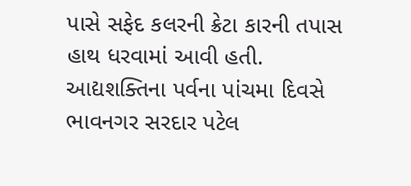પાસે સફેદ કલરની ક્રેટા કારની તપાસ હાથ ધરવામાં આવી હતી.
આદ્યશક્તિના પર્વના પાંચમા દિવસે ભાવનગર સરદાર પટેલ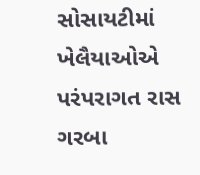સોસાયટીમાં ખેલૈયાઓએ પરંપરાગત રાસ ગરબા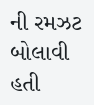ની રમઝટ બોલાવી હતી